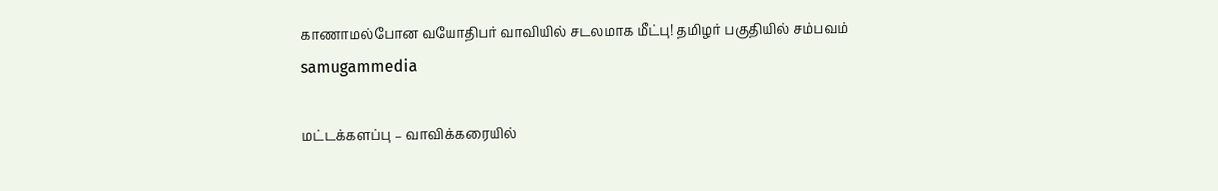காணாமல்போன வயோதிபர் வாவியில் சடலமாக மீட்பு! தமிழர் பகுதியில் சம்பவம் samugammedia

மட்டக்களப்பு – வாவிக்கரையில்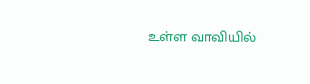உள்ள வாவியில்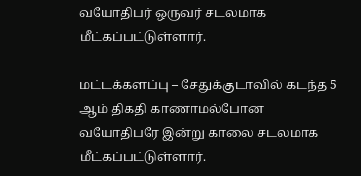வயோதிபர் ஒருவர் சடலமாக மீட்கப்பட்டுள்ளார்.

மட்டக்களப்பு – சேதுக்குடாவில் கடந்த 5 ஆம் திகதி காணாமல்போன வயோதிபரே இன்று காலை சடலமாக மீட்கப்பட்டுள்ளார்.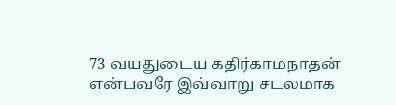73 வயதுடைய கதிர்காமநாதன் என்பவரே இவ்வாறு சடலமாக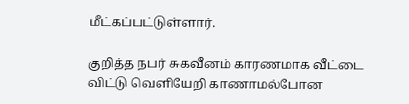மீட்கப்பட்டுள்ளார்.

குறித்த நபர் சுகவீனம் காரணமாக வீட்டை விட்டு வெளியேறி காணாமல்போன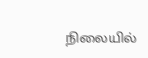நிலையில்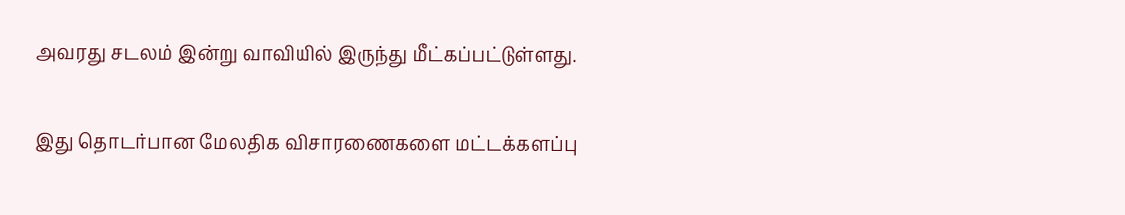அவரது சடலம் இன்று வாவியில் இருந்து மீட்கப்பட்டுள்ளது.

இது தொடர்பான மேலதிக விசாரணைகளை மட்டக்களப்பு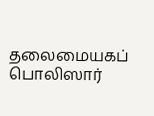தலைமையகப் பொலிஸார்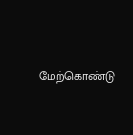மேற்கொண்டு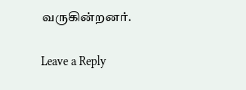வருகின்றனர்.

Leave a Reply